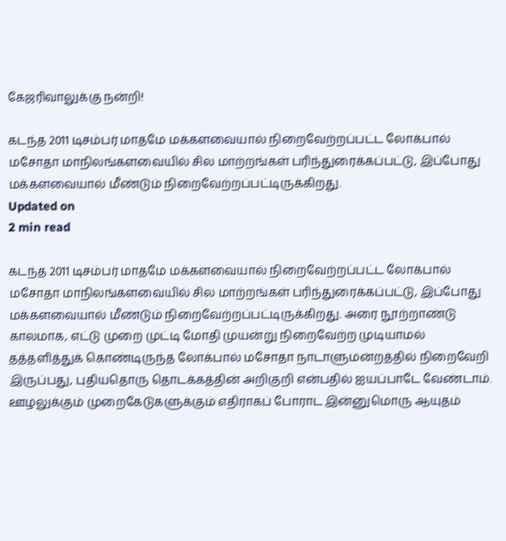கேஜரிவாலுக்கு நன்றி!

கடந்த 2011 டிசம்பர் மாதமே மக்களவையால் நிறைவேற்றப்பட்ட லோக்பால் மசோதா மாநிலங்களவையில் சில மாற்றங்கள் பரிந்துரைக்கப்பட்டு, இப்போது மக்களவையால் மீண்டும் நிறைவேற்றப்பட்டிருக்கிறது.
Updated on
2 min read

கடந்த 2011 டிசம்பர் மாதமே மக்களவையால் நிறைவேற்றப்பட்ட லோக்பால் மசோதா மாநிலங்களவையில் சில மாற்றங்கள் பரிந்துரைக்கப்பட்டு, இப்போது மக்களவையால் மீண்டும் நிறைவேற்றப்பட்டிருக்கிறது. அரை நூற்றாண்டு காலமாக, எட்டு முறை முட்டி மோதி முயன்று நிறைவேற்ற முடியாமல் தத்தளித்துக் கொண்டிருந்த லோக்பால் மசோதா நாடாளுமன்றத்தில் நிறைவேறி இருப்பது, புதியதொரு தொடக்கத்தின் அறிகுறி என்பதில் ஐயப்பாடே வேண்டாம். ஊழலுக்கும் முறைகேடுகளுக்கும் எதிராகப் போராட இன்னுமொரு ஆயுதம்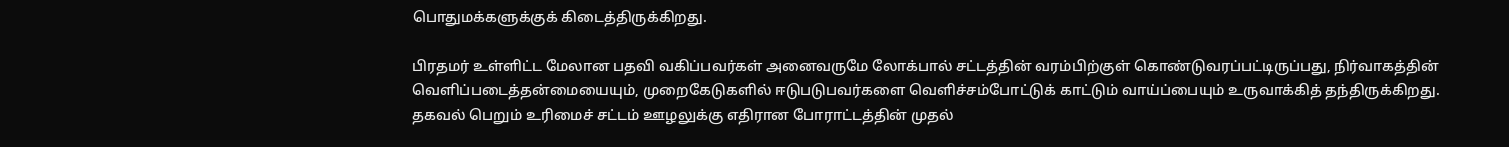பொதுமக்களுக்குக் கிடைத்திருக்கிறது.

பிரதமர் உள்ளிட்ட மேலான பதவி வகிப்பவர்கள் அனைவருமே லோக்பால் சட்டத்தின் வரம்பிற்குள் கொண்டுவரப்பட்டிருப்பது, நிர்வாகத்தின் வெளிப்படைத்தன்மையையும், முறைகேடுகளில் ஈடுபடுபவர்களை வெளிச்சம்போட்டுக் காட்டும் வாய்ப்பையும் உருவாக்கித் தந்திருக்கிறது. தகவல் பெறும் உரிமைச் சட்டம் ஊழலுக்கு எதிரான போராட்டத்தின் முதல்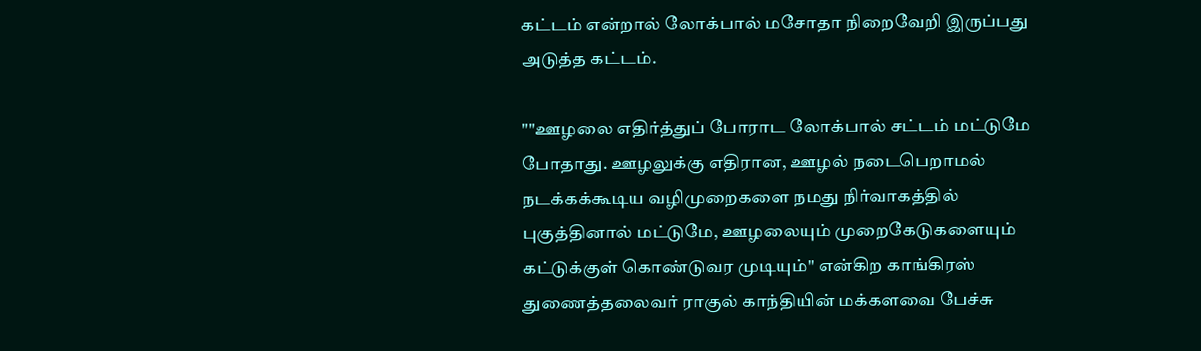கட்டம் என்றால் லோக்பால் மசோதா நிறைவேறி இருப்பது அடுத்த கட்டம்.

""ஊழலை எதிர்த்துப் போராட லோக்பால் சட்டம் மட்டுமே போதாது. ஊழலுக்கு எதிரான, ஊழல் நடைபெறாமல் நடக்கக்கூடிய வழிமுறைகளை நமது நிர்வாகத்தில் புகுத்தினால் மட்டுமே, ஊழலையும் முறைகேடுகளையும் கட்டுக்குள் கொண்டுவர முடியும்'' என்கிற காங்கிரஸ் துணைத்தலைவர் ராகுல் காந்தியின் மக்களவை பேச்சு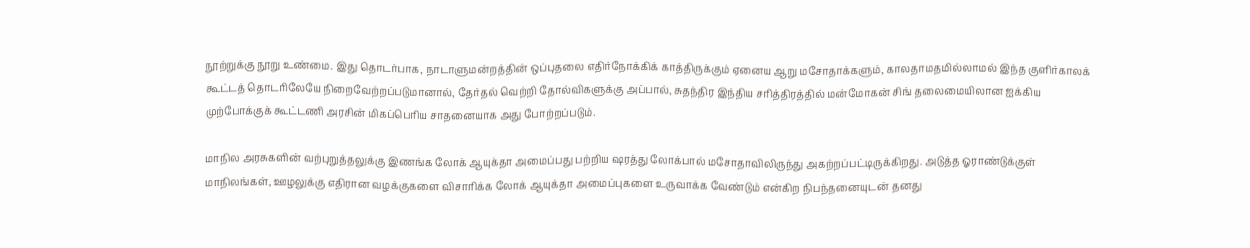நூற்றுக்கு நூறு உண்மை. இது தொடர்பாக, நாடாளுமன்றத்தின் ஒப்புதலை எதிர்நோக்கிக் காத்திருக்கும் ஏனைய ஆறு மசோதாக்களும், காலதாமதமில்லாமல் இந்த குளிர்காலக் கூட்டத் தொடரிலேயே நிறைவேற்றப்படுமானால், தேர்தல் வெற்றி தோல்விகளுக்கு அப்பால், சுதந்திர இந்திய சரித்திரத்தில் மன்மோகன் சிங் தலைமையிலான ஐக்கிய முற்போக்குக் கூட்டணி அரசின் மிகப்பெரிய சாதனையாக அது போற்றப்படும்.

மாநில அரசுகளின் வற்புறுத்தலுக்கு இணங்க லோக் ஆயுக்தா அமைப்பது பற்றிய ஷரத்து லோக்பால் மசோதாவிலிருந்து அகற்றப்பட்டிருக்கிறது. அடுத்த ஓராண்டுக்குள் மாநிலங்கள், ஊழலுக்கு எதிரான வழக்குகளை விசாரிக்க லோக் ஆயுக்தா அமைப்புகளை உருவாக்க வேண்டும் என்கிற நிபந்தனையுடன் தனது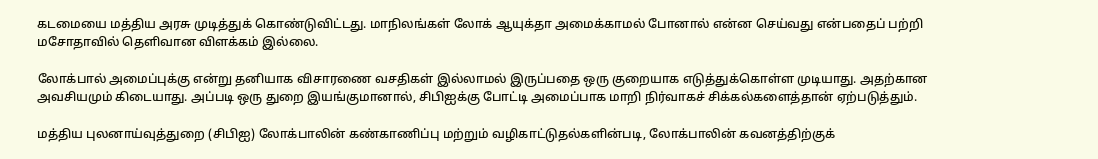கடமையை மத்திய அரசு முடித்துக் கொண்டுவிட்டது. மாநிலங்கள் லோக் ஆயுக்தா அமைக்காமல் போனால் என்ன செய்வது என்பதைப் பற்றி மசோதாவில் தெளிவான விளக்கம் இல்லை.

லோக்பால் அமைப்புக்கு என்று தனியாக விசாரணை வசதிகள் இல்லாமல் இருப்பதை ஒரு குறையாக எடுத்துக்கொள்ள முடியாது. அதற்கான அவசியமும் கிடையாது. அப்படி ஒரு துறை இயங்குமானால், சிபிஐக்கு போட்டி அமைப்பாக மாறி நிர்வாகச் சிக்கல்களைத்தான் ஏற்படுத்தும்.

மத்திய புலனாய்வுத்துறை (சிபிஐ) லோக்பாலின் கண்காணிப்பு மற்றும் வழிகாட்டுதல்களின்படி, லோக்பாலின் கவனத்திற்குக்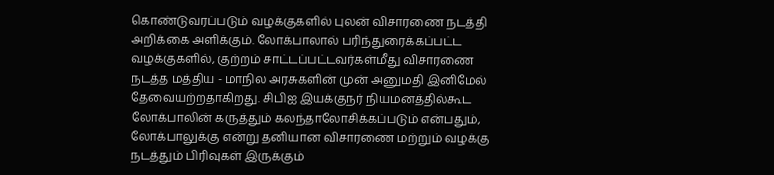கொண்டுவரப்படும் வழக்குகளில் புலன் விசாரணை நடத்தி அறிக்கை அளிக்கும். லோக்பாலால் பரிந்துரைக்கப்பட்ட வழக்குகளில், குற்றம் சாட்டப்பட்டவர்கள்மீது விசாரணை நடத்த மத்திய - மாநில அரசுகளின் முன் அனுமதி இனிமேல் தேவையற்றதாகிறது. சிபிஐ இயக்குநர் நியமனத்தில்கூட லோக்பாலின் கருத்தும் கலந்தாலோசிக்கப்படும் என்பதும், லோக்பாலுக்கு என்று தனியான விசாரணை மற்றும் வழக்கு நடத்தும் பிரிவுகள் இருக்கும்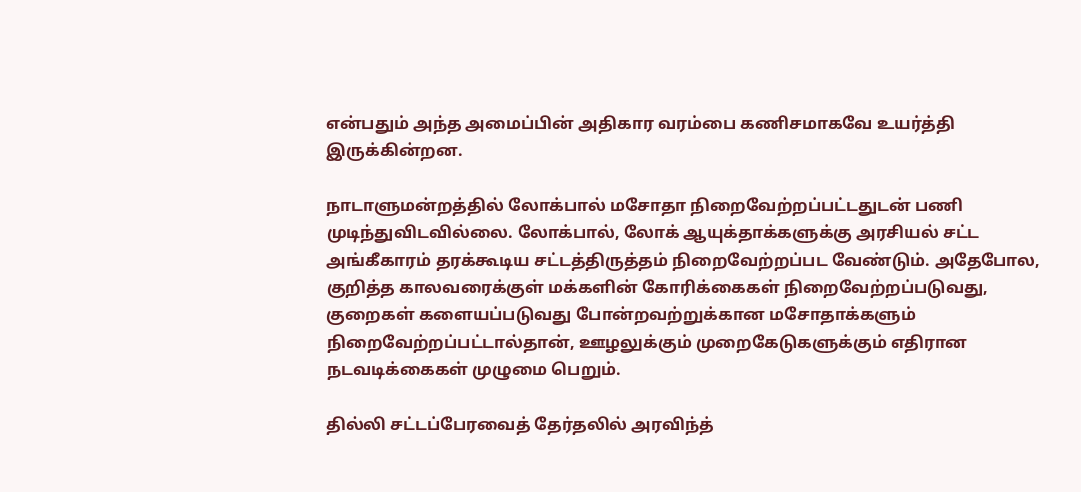என்பதும் அந்த அமைப்பின் அதிகார வரம்பை கணிசமாகவே உயர்த்தி இருக்கின்றன.

நாடாளுமன்றத்தில் லோக்பால் மசோதா நிறைவேற்றப்பட்டதுடன் பணி முடிந்துவிடவில்லை. லோக்பால், லோக் ஆயுக்தாக்களுக்கு அரசியல் சட்ட அங்கீகாரம் தரக்கூடிய சட்டத்திருத்தம் நிறைவேற்றப்பட வேண்டும். அதேபோல, குறித்த காலவரைக்குள் மக்களின் கோரிக்கைகள் நிறைவேற்றப்படுவது, குறைகள் களையப்படுவது போன்றவற்றுக்கான மசோதாக்களும் நிறைவேற்றப்பட்டால்தான், ஊழலுக்கும் முறைகேடுகளுக்கும் எதிரான நடவடிக்கைகள் முழுமை பெறும்.

தில்லி சட்டப்பேரவைத் தேர்தலில் அரவிந்த்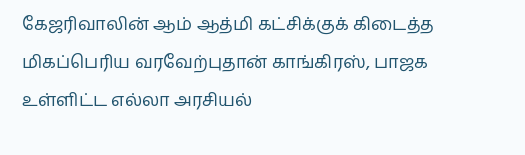கேஜரிவாலின் ஆம் ஆத்மி கட்சிக்குக் கிடைத்த மிகப்பெரிய வரவேற்புதான் காங்கிரஸ், பாஜக உள்ளிட்ட எல்லா அரசியல்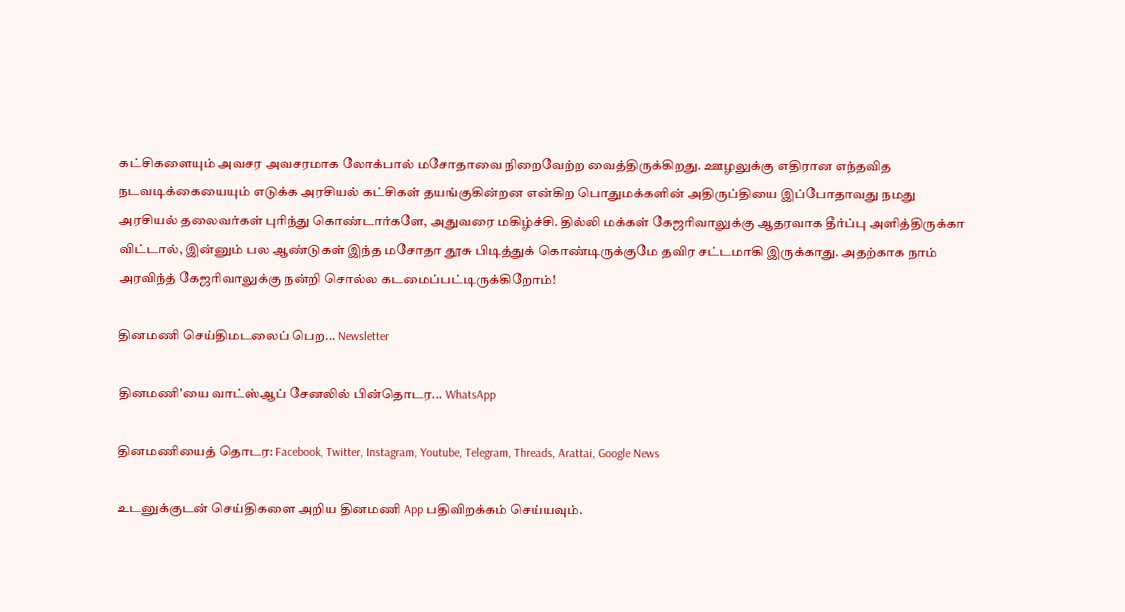கட்சிகளையும் அவசர அவசரமாக லோக்பால் மசோதாவை நிறைவேற்ற வைத்திருக்கிறது. ஊழலுக்கு எதிரான எந்தவித நடவடிக்கையையும் எடுக்க அரசியல் கட்சிகள் தயங்குகின்றன என்கிற பொதுமக்களின் அதிருப்தியை இப்போதாவது நமது அரசியல் தலைவர்கள் புரிந்து கொண்டார்களே, அதுவரை மகிழ்ச்சி. தில்லி மக்கள் கேஜரிவாலுக்கு ஆதரவாக தீர்ப்பு அளித்திருக்கா விட்டால், இன்னும் பல ஆண்டுகள் இந்த மசோதா தூசு பிடித்துக் கொண்டிருக்குமே தவிர சட்டமாகி இருக்காது. அதற்காக நாம் அரவிந்த் கேஜரிவாலுக்கு நன்றி சொல்ல கடமைப்பட்டிருக்கிறோம்!

தினமணி செய்திமடலைப் பெற... Newsletter

தினமணி'யை வாட்ஸ்ஆப் சேனலில் பின்தொடர... WhatsApp

தினமணியைத் தொடர: Facebook, Twitter, Instagram, Youtube, Telegram, Threads, Arattai, Google News

உடனுக்குடன் செய்திகளை அறிய தினமணி App பதிவிறக்கம் செய்யவும்.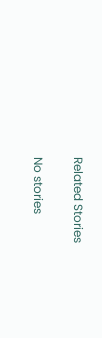Related Stories

No stories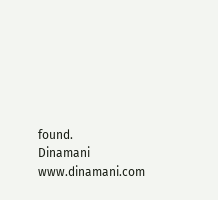found.
Dinamani
www.dinamani.com